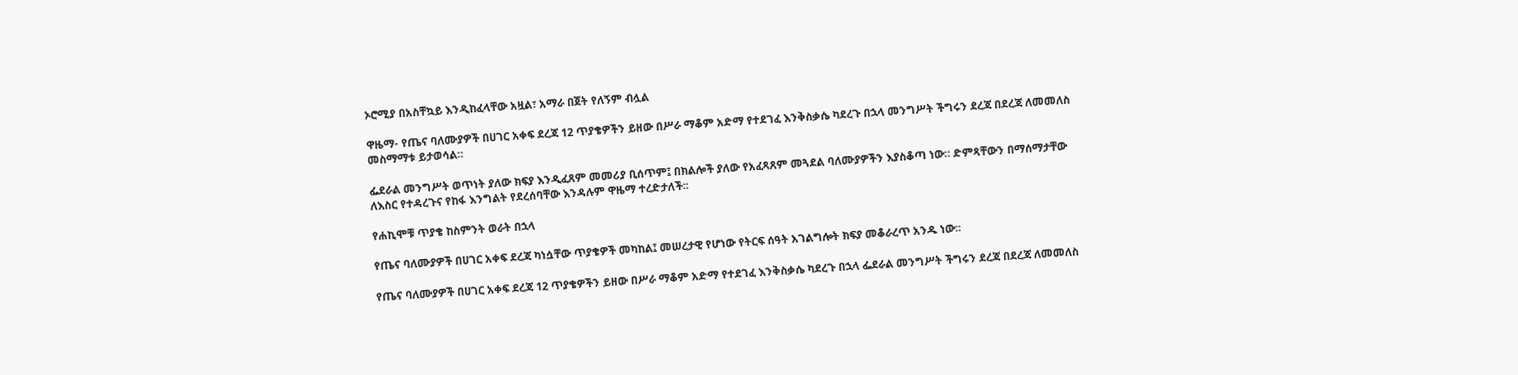ኦሮሚያ በአስቸኳይ እንዲከፈላቸው አዟል፣ አማራ በጀት የለኝም ብሏል

ዋዜማ- የጤና ባለሙያዎች በሀገር አቀፍ ደረጃ 12 ጥያቄዎችን ይዘው በሥራ ማቆም አድማ የተደገፈ እንቅስቃሴ ካደረጉ በኋላ መንግሥት ችግሩን ደረጃ በደረጃ ለመመለስ መስማማቱ ይታወሳል።

ፌደራል መንግሥት ወጥነት ያለው ክፍያ እንዲፈጸም መመሪያ ቢሰጥም፤ በክልሎች ያለው የአፈጻጸም መጓደል ባለሙያዎችን እያስቆጣ ነው። ድምጻቸውን በማሰማታቸው ለእስር የተዳረጉና የከፋ እንግልት የደረሰባቸው እንዳሉም ዋዜማ ተረድታለች፡፡

የሐኪሞቹ ጥያቄ ከስምንት ወራት በኋላ

የጤና ባለሙያዎች በሀገር አቀፍ ደረጃ ካነሷቸው ጥያቄዎች መካከል፤ መሠረታዊ የሆነው የትርፍ ሰዓት አገልግሎት ክፍያ መቆራረጥ አንዱ ነው፡፡

የጤና ባለሙያዎች በሀገር አቀፍ ደረጃ 12 ጥያቄዎችን ይዘው በሥራ ማቆም አድማ የተደገፈ እንቅስቃሴ ካደረጉ በኋላ ፌደራል መንግሥት ችግሩን ደረጃ በደረጃ ለመመለስ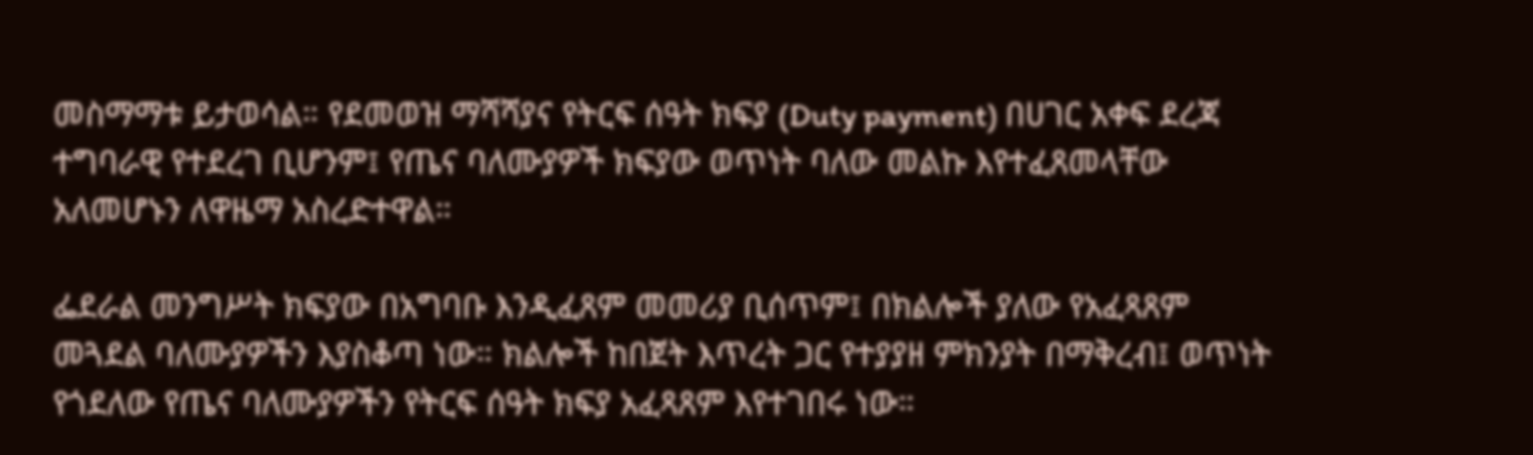መስማማቱ ይታወሳል። የደመወዝ ማሻሻያና የትርፍ ሰዓት ክፍያ (Duty payment) በሀገር አቀፍ ደረጃ ተግባራዊ የተደረገ ቢሆንም፤ የጤና ባለሙያዎች ክፍያው ወጥነት ባለው መልኩ እየተፈጸመላቸው አለመሆኑን ለዋዜማ አስረድተዋል።

ፌደራል መንግሥት ክፍያው በአግባቡ እንዲፈጸም መመሪያ ቢሰጥም፤ በክልሎች ያለው የአፈጻጸም መጓደል ባለሙያዎችን እያስቆጣ ነው። ክልሎች ከበጀት እጥረት ጋር የተያያዘ ምክንያት በማቅረብ፤ ወጥነት የጎደለው የጤና ባለሙያዎችን የትርፍ ሰዓት ክፍያ አፈጻጸም እየተገበሩ ነው።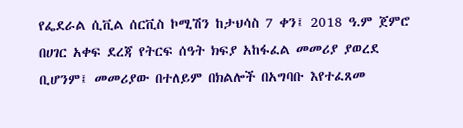የፌደራል ሲቪል ሰርቪስ ኮሚሽን ከታህሳስ 7 ቀን፤ 2018 ዓ.ም ጀምሮ በሀገር አቀፍ ደረጃ የትርፍ ሰዓት ክፍያ አከፋፈል መመሪያ ያወረደ ቢሆንም፤ መመሪያው በተለይም በክልሎች በአግባቡ እየተፈጸመ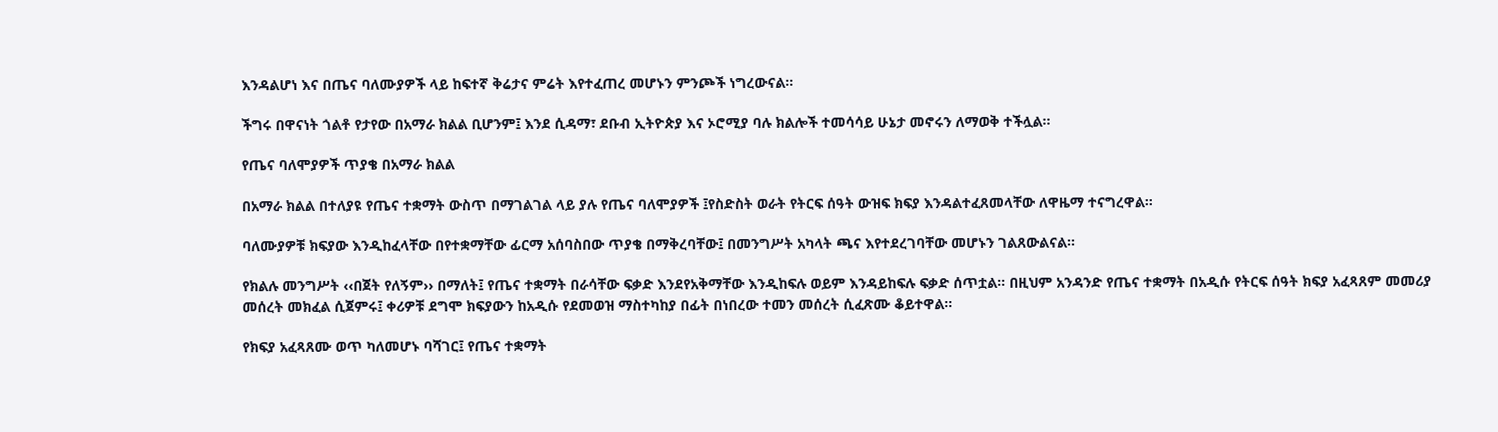እንዳልሆነ እና በጤና ባለሙያዎች ላይ ከፍተኛ ቅሬታና ምሬት እየተፈጠረ መሆኑን ምንጮች ነግረውናል።

ችግሩ በዋናነት ጎልቶ የታየው በአማራ ክልል ቢሆንም፤ እንደ ሲዳማ፣ ደቡብ ኢትዮጵያ እና ኦሮሚያ ባሉ ክልሎች ተመሳሳይ ሁኔታ መኖሩን ለማወቅ ተችሏል፡፡

የጤና ባለሞያዎች ጥያቄ በአማራ ክልል

በአማራ ክልል በተለያዩ የጤና ተቋማት ውስጥ በማገልገል ላይ ያሉ የጤና ባለሞያዎች ፤የስድስት ወራት የትርፍ ሰዓት ውዝፍ ክፍያ እንዳልተፈጸመላቸው ለዋዜማ ተናግረዋል።

ባለሙያዎቹ ክፍያው እንዲከፈላቸው በየተቋማቸው ፊርማ አሰባስበው ጥያቄ በማቅረባቸው፤ በመንግሥት አካላት ጫና እየተደረገባቸው መሆኑን ገልጸውልናል፡፡

የክልሉ መንግሥት ‹‹በጀት የለኝም›› በማለት፤ የጤና ተቋማት በራሳቸው ፍቃድ እንደየአቅማቸው እንዲከፍሉ ወይም እንዳይከፍሉ ፍቃድ ሰጥቷል። በዚህም አንዳንድ የጤና ተቋማት በአዲሱ የትርፍ ሰዓት ክፍያ አፈጻጸም መመሪያ መሰረት መክፈል ሲጀምሩ፤ ቀሪዎቹ ደግሞ ክፍያውን ከአዲሱ የደመወዝ ማስተካከያ በፊት በነበረው ተመን መሰረት ሲፈጽሙ ቆይተዋል፡፡

የክፍያ አፈጻጸሙ ወጥ ካለመሆኑ ባሻገር፤ የጤና ተቋማት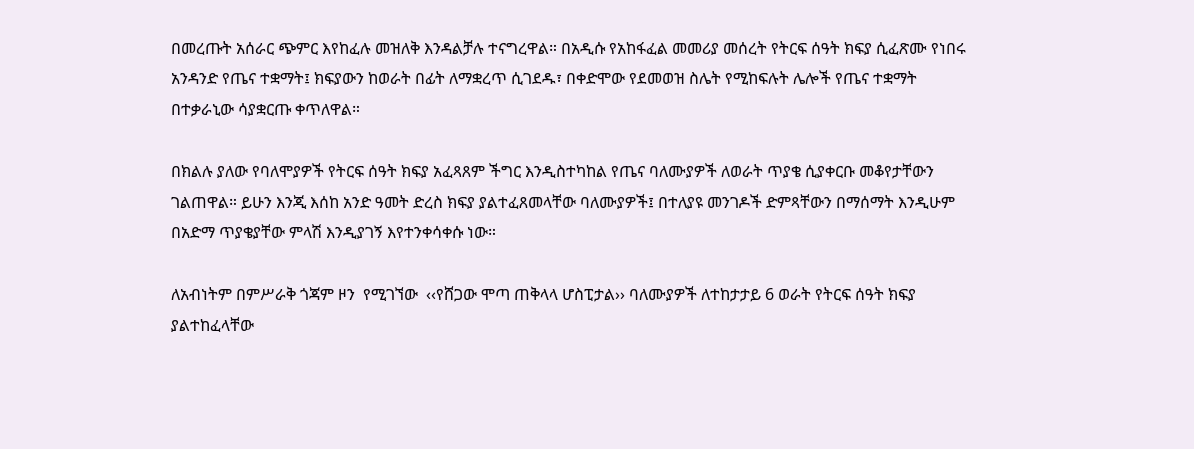በመረጡት አሰራር ጭምር እየከፈሉ መዝለቅ እንዳልቻሉ ተናግረዋል። በአዲሱ የአከፋፈል መመሪያ መሰረት የትርፍ ሰዓት ክፍያ ሲፈጽሙ የነበሩ አንዳንድ የጤና ተቋማት፤ ክፍያውን ከወራት በፊት ለማቋረጥ ሲገደዱ፣ በቀድሞው የደመወዝ ስሌት የሚከፍሉት ሌሎች የጤና ተቋማት በተቃራኒው ሳያቋርጡ ቀጥለዋል።

በክልሉ ያለው የባለሞያዎች የትርፍ ሰዓት ክፍያ አፈጻጸም ችግር እንዲስተካከል የጤና ባለሙያዎች ለወራት ጥያቄ ሲያቀርቡ መቆየታቸውን ገልጠዋል። ይሁን እንጂ እሰከ አንድ ዓመት ድረስ ክፍያ ያልተፈጸመላቸው ባለሙያዎች፤ በተለያዩ መንገዶች ድምጻቸውን በማሰማት እንዲሁም በአድማ ጥያቄያቸው ምላሽ እንዲያገኝ እየተንቀሳቀሱ ነው።

ለአብነትም በምሥራቅ ጎጃም ዞን  የሚገኘው  ‹‹የሸጋው ሞጣ ጠቅላላ ሆስፒታል›› ባለሙያዎች ለተከታታይ 6 ወራት የትርፍ ሰዓት ክፍያ ያልተከፈላቸው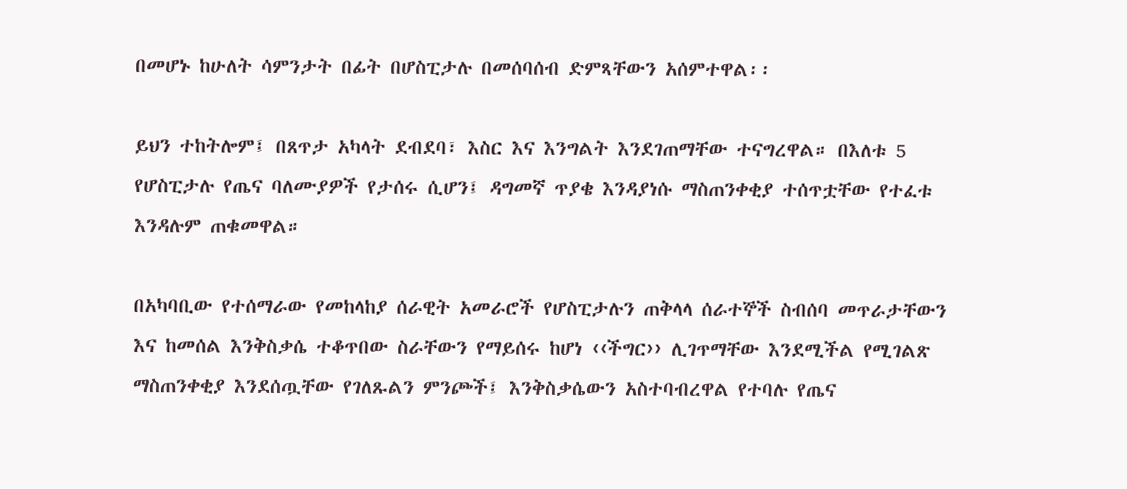በመሆኑ ከሁለት ሳምንታት በፊት በሆስፒታሉ በመሰባሰብ ድምጻቸውን አሰምተዋል፡፡

ይህን ተከትሎም፤ በጸጥታ አካላት ደብደባ፣ እስር እና እንግልት እንደገጠማቸው ተናግረዋል። በእለቱ 5 የሆስፒታሉ የጤና ባለሙያዎች የታሰሩ ሲሆን፤ ዳግመኛ ጥያቄ እንዳያነሱ ማስጠንቀቂያ ተሰጥቷቸው የተፈቱ እንዳሉም ጠቁመዋል።

በአካባቢው የተሰማራው የመከላከያ ሰራዊት አመራሮች የሆስፒታሉን ጠቅላላ ሰራተኞች ስብሰባ መጥራታቸውን እና ከመሰል እንቅስቃሴ ተቆጥበው ስራቸውን የማይሰሩ ከሆነ ‹‹ችግር›› ሊገጥማቸው እንደሚችል የሚገልጽ ማስጠንቀቂያ እንደሰጧቸው የገለጹልን ምንጮች፤ እንቅስቃሴውን አስተባብረዋል የተባሉ የጤና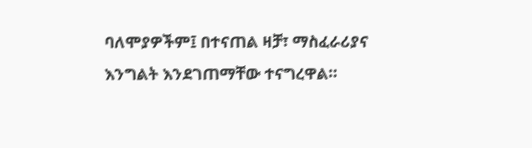ባለሞያዎችም፤ በተናጠል ዛቻ፣ ማስፈራሪያና እንግልት እንደገጠማቸው ተናግረዋል።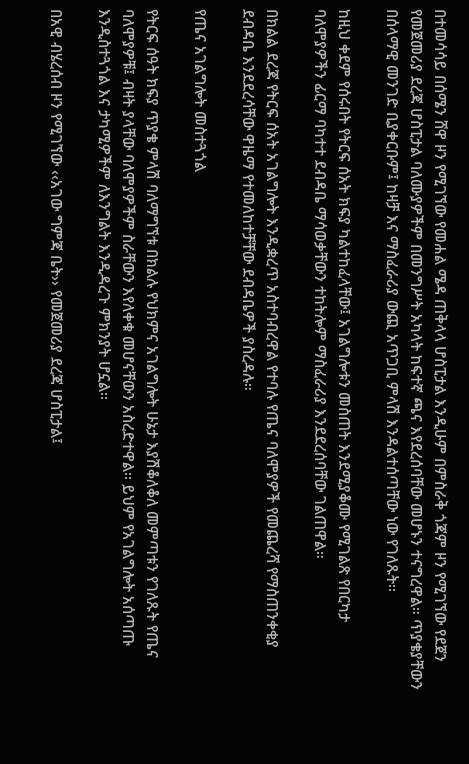በተመሳሳይ በሰሜን ሸዋ ዞን የሚገኘው የመሐል ሜዳ ጠቅላላ ሆስፒታል እንዲሁም በምስራቅ ጎጃም ዞን የሚገኘው የደጀን የመጀመሪያ ደረጃ ሆስፒታል ባለሙያዎችም በመንግሥት አካላት ከፍተኛ ጫና እየደረሰባቸው መሆኑን ተናግረዋል። ጥያቄያቸውን በሰላማዊ መንገድ ቢያቀርቡም፤ ከዛቻ እና ማስፈራሪያ ውጪ አጥጋቢ ምላሽ እንዳልተሰጣቸው ነው የገለጹት፡፡

ከዚህ ቀደም የሰሩበት የትርፍ ሰአት ክፍያ ካልተከፈላቸው፤ አገልግሎቱን መስጠት እንደሚያቆሙ የሚገልጽ የበርካታ ባለሞያዎችን ፊርማ ባካተተ ደብዳቤ ማሳወቃቸውን ተከትሎም ማስፈራሪያ እንደደረሰባቸው ገልጠዋል።

በክልል ደረጃ የትርፍ ሰአት አገልግሎት እንዲቋረጥ አስተባብረዋል የተባሉ የጤና ባለሞያዎች የመጨረሻ የማስጠንቀቂያ ደብዳቤ እንደደረሳቸው ዋዜማ የተመለከተቻቸው ደብዳቤዎች ያስረዳሉ።

የጤና አገልግሎት መስተጓጎል

የትርፍ ሰዓት ክፍያ ጥያቄ ምላሽ ባለማግኘቱ በክልሉ የህክምና አገልግሎት ሁኔታ እያሽቆለቆለ መምጣቱን የገለጹት የጤና ባለሞያዎቹ፤ ብዛት ያላቸው ባለሞያዎችም ስራቸውን እየለቀቁ መሆናቸውን አስረድተዋል፡፡ ይህም የአገልግሎት አሰጣጡ እንዲስተጓጎል እና ታካሚዎችም ለእንግልት እንዲዳረጉ ምክንያት ሆኗል፡፡

በአዊ ብሄረሰብ ዞን የሚገኘው ‹‹አገው ግምጃ ቤት›› የመጀመሪያ ደረጃ ሆስፒታል፤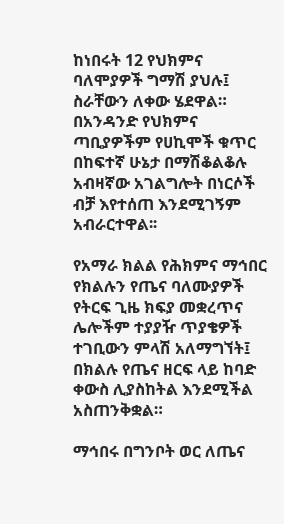ከነበሩት 12 የህክምና ባለሞያዎች ግማሽ ያህሉ፤ ስራቸውን ለቀው ሄደዋል። በአንዳንድ የህክምና ጣቢያዎችም የሀኪሞች ቁጥር በከፍተኛ ሁኔታ በማሽቆልቆሉ አብዛኛው አገልግሎት በነርሶች ብቻ እየተሰጠ እንደሚገኝም አብራርተዋል፡፡

የአማራ ክልል የሕክምና ማኅበር የክልሉን የጤና ባለሙያዎች የትርፍ ጊዜ ክፍያ መቋረጥና ሌሎችም ተያያዥ ጥያቄዎች ተገቢውን ምላሽ አለማግኘት፤ በክልሉ የጤና ዘርፍ ላይ ከባድ ቀውስ ሊያስከትል እንደሚችል አስጠንቅቋል።

ማኅበሩ በግንቦት ወር ለጤና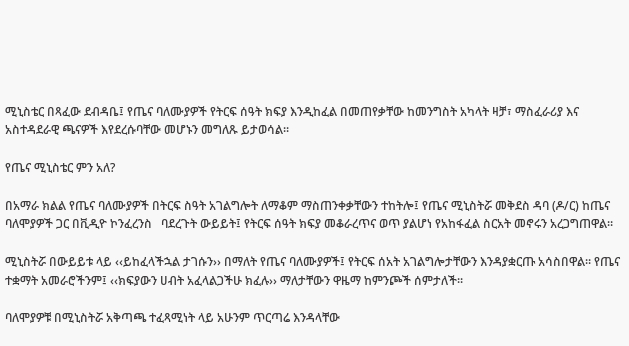ሚኒስቴር በጻፈው ደብዳቤ፤ የጤና ባለሙያዎች የትርፍ ሰዓት ክፍያ እንዲከፈል በመጠየቃቸው ከመንግስት አካላት ዛቻ፣ ማስፈራሪያ እና አስተዳደራዊ ጫናዎች እየደረሱባቸው መሆኑን መግለጹ ይታወሳል፡፡

የጤና ሚኒስቴር ምን አለ?

በአማራ ክልል የጤና ባለሙያዎች በትርፍ ስዓት አገልግሎት ለማቆም ማስጠንቀቃቸውን ተከትሎ፤ የጤና ሚኒስትሯ መቅደስ ዳባ (ዶ/ር) ከጤና ባለሞያዎች ጋር በቪዲዮ ኮንፈረንስ   ባደረጉት ውይይት፤ የትርፍ ሰዓት ክፍያ መቆራረጥና ወጥ ያልሆነ የአከፋፈል ስርአት መኖሩን አረጋግጠዋል።

ሚኒስትሯ በውይይቱ ላይ ‹‹ይከፈላችኋል ታገሱን›› በማለት የጤና ባለሙያዎች፤ የትርፍ ሰአት አገልግሎታቸውን እንዳያቋርጡ አሳስበዋል። የጤና ተቋማት አመራሮችንም፤ ‹‹ክፍያውን ሀብት አፈላልጋችሁ ክፈሉ›› ማለታቸውን ዋዜማ ከምንጮች ሰምታለች፡፡

ባለሞያዎቹ በሚኒስትሯ አቅጣጫ ተፈጻሚነት ላይ አሁንም ጥርጣሬ እንዳላቸው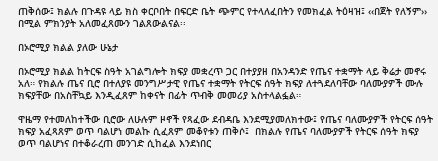ጠቅሰው፤ ክልሉ በጉዳዩ ላይ ክስ ቀርቦበት በፍርድ ቤት ጭምር የተላለፈበትን የመክፈል ትዕዛዝ፤ ‹‹በጀት የለኝም›› በሚል ምክንያት አለመፈጸሙን ገልጸውልናል፡፡

በኦሮሚያ ክልል ያለው ሁኔታ

በኦሮሚያ ክልል ከትርፍ ስዓት አገልግሎት ክፍያ መቋረጥ ጋር በተያያዘ በአንዳንድ የጤና ተቋማት ላይ ቅሬታ መኖሩ አለ። የክልሉ ጤና ቢሮ በተለያዩ መንግሥታዊ የጤና ተቋማት የትርፍ ሰዓት ክፍያ ለተጓደለባቸው ባለሙያዎች ሙሉ ክፍያቸው በአስቸኳይ እንዲፈጸም ከቀናት በፊት ጥብቅ መመሪያ አስተላልፏል።

ዋዜማ የተመለከተችው ቢሮው ለሁሉም ዞኖች የጻፈው ደብዳቤ እንደሚያመለክተው፤ የጤና ባለሙያዎች የትርፍ ሰዓት ክፍያ አፈጻጸም ወጥ ባልሆነ መልኩ ሲፈጸም መቆየቱን ጠቅሶ፤  በክልሉ የጤና ባለሙያዎች የትርፍ ሰዓት ክፍያ ወጥ ባልሆነና በተቆራረጠ መንገድ ሲከፈል እንደነበር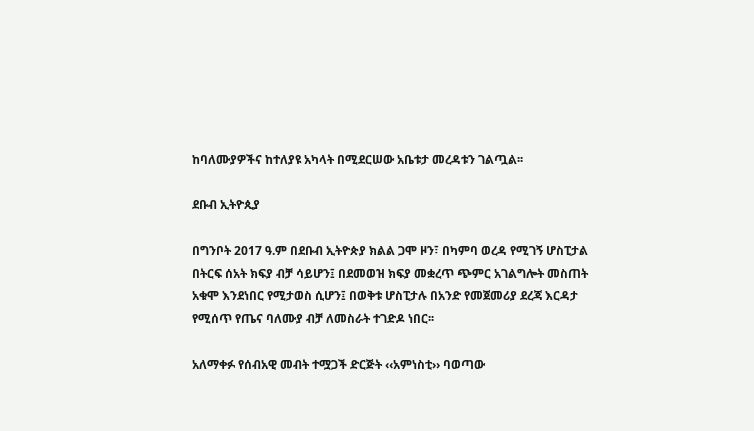ከባለሙያዎችና ከተለያዩ አካላት በሚደርሠው አቤቱታ መረዳቱን ገልጧል፡፡

ደቡብ ኢትዮጲያ

በግንቦት 2017 ዓ.ም በደቡብ ኢትዮጵያ ክልል ጋሞ ዞን፣ በካምባ ወረዳ የሚገኝ ሆስፒታል በትርፍ ሰአት ክፍያ ብቻ ሳይሆን፤ በደመወዝ ክፍያ መቋረጥ ጭምር አገልግሎት መስጠት አቁሞ እንደነበር የሚታወስ ሲሆን፤ በወቅቱ ሆስፒታሉ በአንድ የመጀመሪያ ደረጃ እርዳታ የሚሰጥ የጤና ባለሙያ ብቻ ለመስራት ተገድዶ ነበር፡፡

አለማቀፉ የሰብአዊ መብት ተሟጋች ድርጅት ‹‹አምነስቲ›› ባወጣው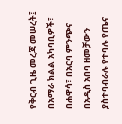የቅርብ ጊዜ መረጃ መሠረት፤ በአማራ ክልል አካባቢዎች፣ በሐዋሳ፣ በአርባ ምንጭና በአዲስ አበባ ዘመቻውን ያስተባብራሉ የተባሉ የጤና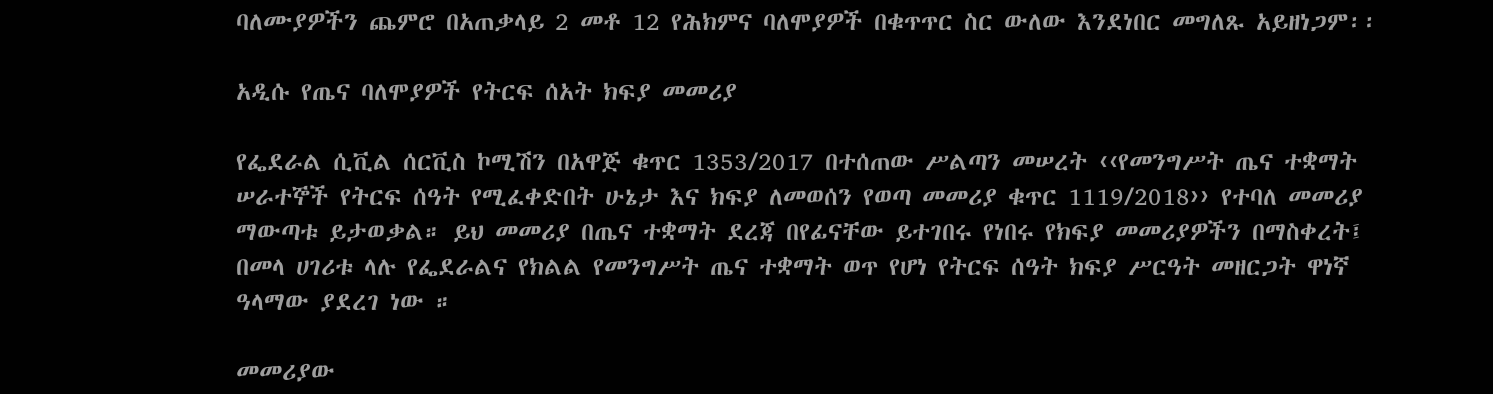ባለሙያዎችን ጨምሮ በአጠቃላይ 2 መቶ 12 የሕክምና ባለሞያዎች በቁጥጥር ስር ውለው እንደነበር መግለጹ አይዘነጋም፡፡

አዲሱ የጤና ባለሞያዎች የትርፍ ሰአት ክፍያ መመሪያ

የፌደራል ሲቪል ሰርቪስ ኮሚሽን በአዋጅ ቁጥር 1353/2017 በተሰጠው ሥልጣን መሠረት ‹‹የመንግሥት ጤና ተቋማት ሠራተኞች የትርፍ ሰዓት የሚፈቀድበት ሁኔታ እና ክፍያ ለመወሰን የወጣ መመሪያ ቁጥር 1119/2018›› የተባለ መመሪያ ማውጣቱ ይታወቃል። ይህ መመሪያ በጤና ተቋማት ደረጃ በየፊናቸው ይተገበሩ የነበሩ የክፍያ መመሪያዎችን በማስቀረት፤ በመላ ሀገሪቱ ላሉ የፌደራልና የክልል የመንግሥት ጤና ተቋማት ወጥ የሆነ የትርፍ ሰዓት ክፍያ ሥርዓት መዘርጋት ዋነኛ ዓላማው ያደረገ ነው ።

መመሪያው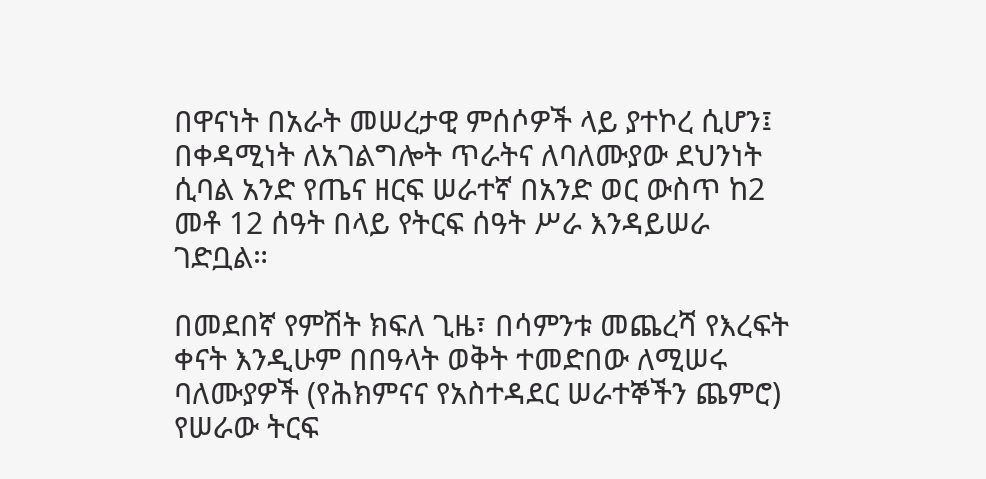በዋናነት በአራት መሠረታዊ ምሰሶዎች ላይ ያተኮረ ሲሆን፤ በቀዳሚነት ለአገልግሎት ጥራትና ለባለሙያው ደህንነት ሲባል አንድ የጤና ዘርፍ ሠራተኛ በአንድ ወር ውስጥ ከ2 መቶ 12 ሰዓት በላይ የትርፍ ሰዓት ሥራ እንዳይሠራ ገድቧል።

በመደበኛ የምሽት ክፍለ ጊዜ፣ በሳምንቱ መጨረሻ የእረፍት ቀናት እንዲሁም በበዓላት ወቅት ተመድበው ለሚሠሩ ባለሙያዎች (የሕክምናና የአስተዳደር ሠራተኞችን ጨምሮ) የሠራው ትርፍ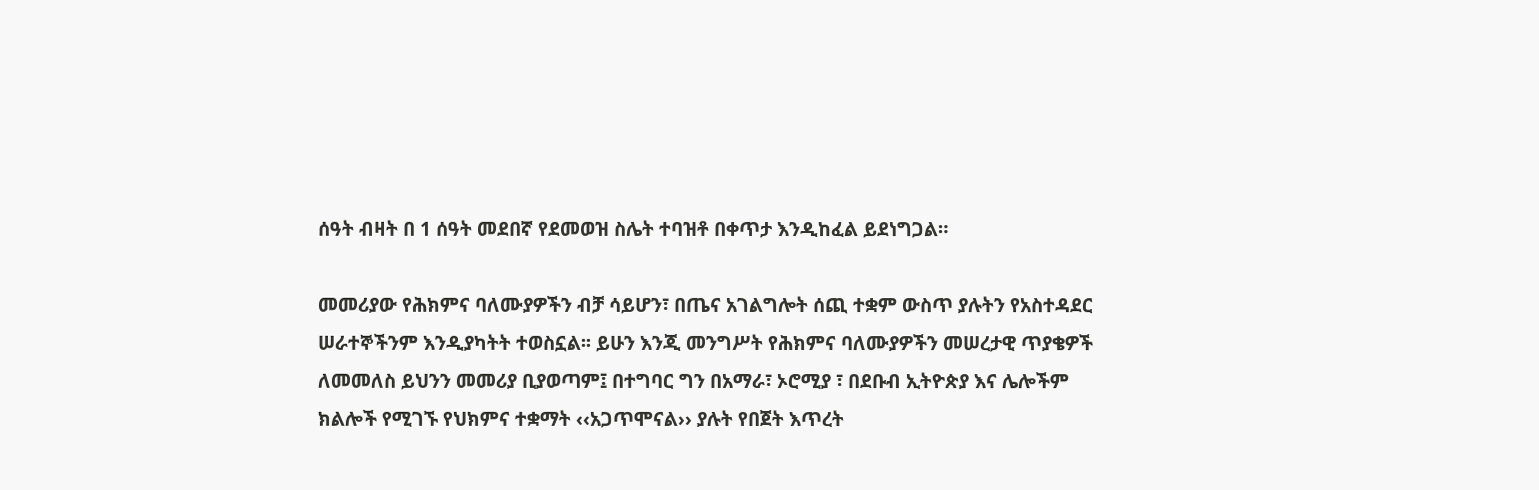ሰዓት ብዛት በ 1 ሰዓት መደበኛ የደመወዝ ስሌት ተባዝቶ በቀጥታ እንዲከፈል ይደነግጋል።

መመሪያው የሕክምና ባለሙያዎችን ብቻ ሳይሆን፣ በጤና አገልግሎት ሰጪ ተቋም ውስጥ ያሉትን የአስተዳደር ሠራተኞችንም እንዲያካትት ተወስኗል፡፡ ይሁን እንጂ መንግሥት የሕክምና ባለሙያዎችን መሠረታዊ ጥያቄዎች ለመመለስ ይህንን መመሪያ ቢያወጣም፤ በተግባር ግን በአማራ፣ ኦሮሚያ ፣ በደቡብ ኢትዮጵያ እና ሌሎችም ክልሎች የሚገኙ የህክምና ተቋማት ‹‹አጋጥሞናል›› ያሉት የበጀት እጥረት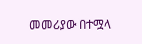መመሪያው በተሟላ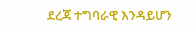ደረጃ ተግባራዊ እንዳይሆን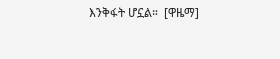እንቅፋት ሆኗል።  [ዋዜማ]